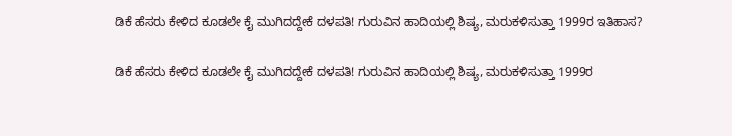ಡಿಕೆ ಹೆಸರು ಕೇಳಿದ ಕೂಡಲೇ ಕೈ ಮುಗಿದದ್ದೇಕೆ ದಳಪತಿ! ಗುರುವಿನ ಹಾದಿಯಲ್ಲಿ ಶಿಷ್ಯ, ಮರುಕಳಿಸುತ್ತಾ 1999ರ ಇತಿಹಾಸ?

ಡಿಕೆ ಹೆಸರು ಕೇಳಿದ ಕೂಡಲೇ ಕೈ ಮುಗಿದದ್ದೇಕೆ ದಳಪತಿ! ಗುರುವಿನ ಹಾದಿಯಲ್ಲಿ ಶಿಷ್ಯ, ಮರುಕಳಿಸುತ್ತಾ 1999ರ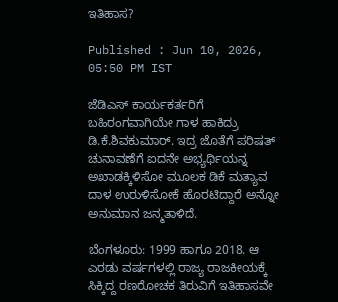ಇತಿಹಾಸ?

Published : Jun 10, 2026, 05:50 PM IST

ಜೆಡಿಎಸ್ ಕಾರ್ಯಕರ್ತರಿಗೆ ಬಹಿರಂಗವಾಗಿಯೇ ಗಾಳ ಹಾಕಿದ್ರು ಡಿ.ಕೆ.ಶಿವಕುಮಾರ್. ಇದ್ರ ಜೊತೆಗೆ ಪರಿಷತ್ ಚುನಾವಣೆಗೆ ಐದನೇ ಅಭ್ಯರ್ಥಿಯನ್ನ ಅಖಾಡಕ್ಕಿಳಿಸೋ ಮೂಲಕ ಡಿಕೆ ಮತ್ಯಾವ ದಾಳ ಉರುಳಿಸೋಕೆ ಹೊರಟಿದ್ದಾರೆ ಅನ್ನೋ ಅನುಮಾನ ಜನ್ಮತಾಳಿದೆ.

ಬೆಂಗಳೂರು: 1999 ಹಾಗೂ 2018. ಆ ಎರಡು ವರ್ಷಗಳಲ್ಲಿ ರಾಜ್ಯ ರಾಜಕೀಯಕ್ಕೆ ಸಿಕ್ಕಿದ್ದ ರಣರೋಚಕ ತಿರುವಿಗೆ ಇತಿಹಾಸವೇ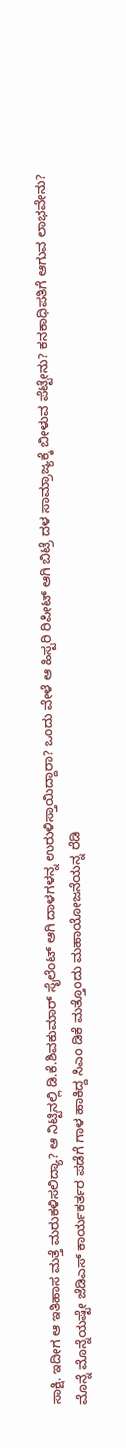ಸಾಕ್ಷಿ. ಇದೀಗ ಆ ಇತಿಹಾಸ ಮತ್ತೆ ಮರುಕಳಿಸಲಿದ್ಯಾ? ಆ ನಿಟ್ಟಿನಲ್ಲಿ ಡಿ.ಕೆ.ಶಿವಕುಮಾರ್ ಸೈಲೆಂಟ್ ಆಗಿ ದಾಳಗಳನ್ನ ಉರುಳಿಸ್ತಾಯಿದ್ದಾರಾ? ಒಂದು ವೇಳೆ ಆ ಹಿಸ್ಟರಿ ರಿಪೀಟ್ ಆಗಿ ಬಿಟ್ರೆ ದಳ ಸಾಮ್ರಾಜ್ಯಕ್ಕೆ ಬೀಳುವ ಪೆಟ್ಟೇನು? ಕನಕಾಧಿಪತಿಗೆ ಆಗುವ ಲಾಭವೇನು? ಮೊನ್ನೆ ಮೊನ್ನೆಯಷ್ಟೇ ಜೆಡಿಎಸ್ ಕಾರ್ಯಕರ್ತರ ಪಡೆಗೆ ಗಾಳ ಹಾಕಿದ್ದ ಸಿಎಂ ಡಿಕೆ ಮತ್ತೊಂದು ಮಹಾಯೋಜನೆಯನ್ನ ರೆಡಿ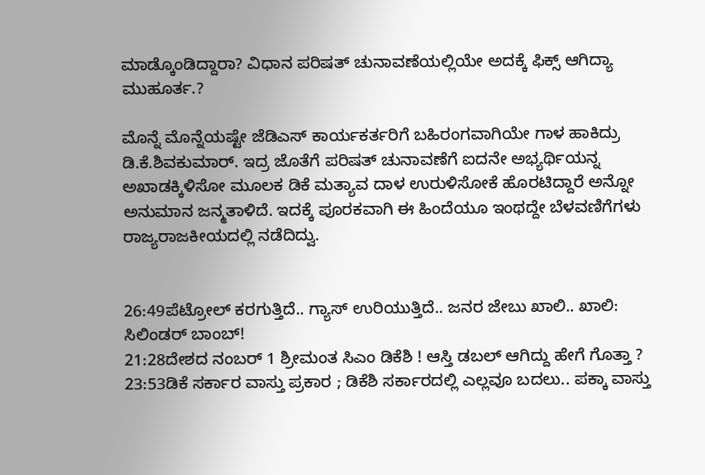ಮಾಡ್ಕೊಂಡಿದ್ದಾರಾ? ವಿಧಾನ ಪರಿಷತ್ ಚುನಾವಣೆಯಲ್ಲಿಯೇ ಅದಕ್ಕೆ ಫಿಕ್ಸ್ ಆಗಿದ್ಯಾ ಮುಹೂರ್ತ.?

ಮೊನ್ನೆ ಮೊನ್ನೆಯಷ್ಟೇ ಜೆಡಿಎಸ್ ಕಾರ್ಯಕರ್ತರಿಗೆ ಬಹಿರಂಗವಾಗಿಯೇ ಗಾಳ ಹಾಕಿದ್ರು ಡಿ.ಕೆ.ಶಿವಕುಮಾರ್. ಇದ್ರ ಜೊತೆಗೆ ಪರಿಷತ್ ಚುನಾವಣೆಗೆ ಐದನೇ ಅಭ್ಯರ್ಥಿಯನ್ನ ಅಖಾಡಕ್ಕಿಳಿಸೋ ಮೂಲಕ ಡಿಕೆ ಮತ್ಯಾವ ದಾಳ ಉರುಳಿಸೋಕೆ ಹೊರಟಿದ್ದಾರೆ ಅನ್ನೋ ಅನುಮಾನ ಜನ್ಮತಾಳಿದೆ. ಇದಕ್ಕೆ ಪೂರಕವಾಗಿ ಈ ಹಿಂದೆಯೂ ಇಂಥದ್ದೇ ಬೆಳವಣಿಗೆಗಳು ರಾಜ್ಯರಾಜಕೀಯದಲ್ಲಿ ನಡೆದಿದ್ವು.


26:49ಪೆಟ್ರೋಲ್ ಕರಗುತ್ತಿದೆ.. ಗ್ಯಾಸ್ ಉರಿಯುತ್ತಿದೆ.. ಜನರ ಜೇಬು ಖಾಲಿ.. ಖಾಲಿ: ಸಿಲಿಂಡರ್ ಬಾಂಬ್!
21:28ದೇಶದ ನಂಬರ್ 1 ಶ್ರೀಮಂತ ಸಿಎಂ ಡಿಕೆಶಿ ! ಆಸ್ತಿ ಡಬಲ್ ಆಗಿದ್ದು ಹೇಗೆ ಗೊತ್ತಾ ?
23:53ಡಿಕೆ ಸರ್ಕಾರ ವಾಸ್ತು ಪ್ರಕಾರ ; ಡಿಕೆಶಿ ಸರ್ಕಾರದಲ್ಲಿ ಎಲ್ಲವೂ ಬದಲು.. ಪಕ್ಕಾ ವಾಸ್ತು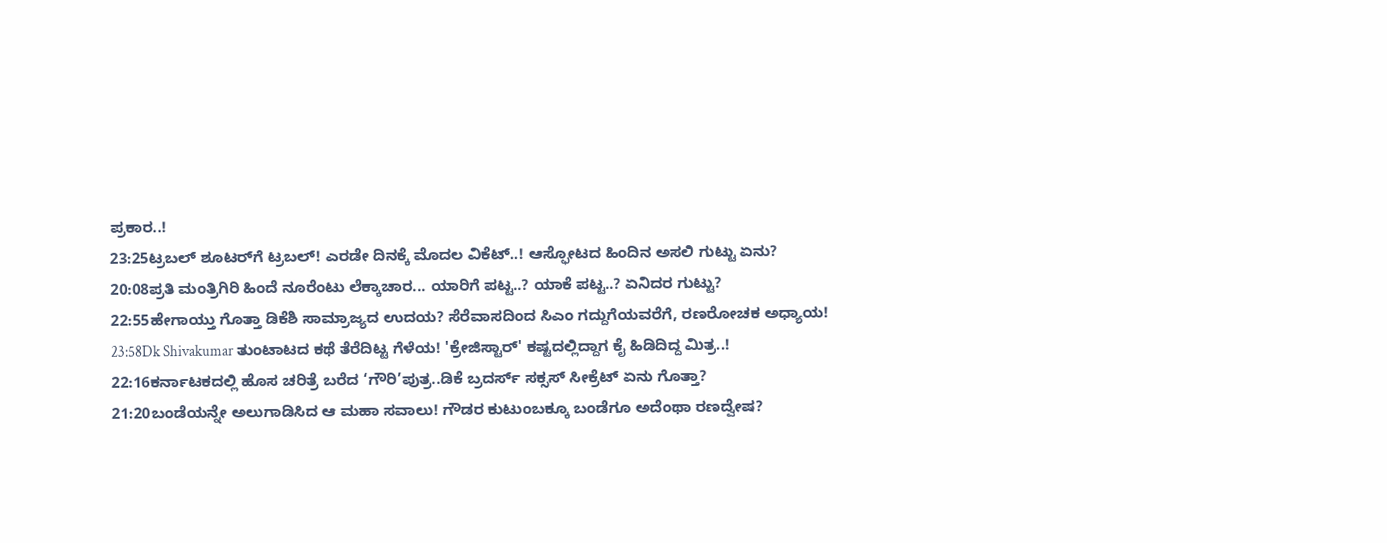ಪ್ರಕಾರ..!
23:25ಟ್ರಬಲ್ ಶೂಟರ್‌ಗೆ ಟ್ರಬಲ್! ಎರಡೇ ದಿನಕ್ಕೆ ಮೊದಲ ವಿಕೆಟ್..! ಆಸ್ಫೋಟದ ಹಿಂದಿನ ಅಸಲಿ ಗುಟ್ಟು ಏನು?
20:08ಪ್ರತಿ ಮಂತ್ರಿಗಿರಿ ಹಿಂದೆ ನೂರೆಂಟು ಲೆಕ್ಕಾಚಾರ... ಯಾರಿಗೆ ಪಟ್ಟ..? ಯಾಕೆ ಪಟ್ಟ..? ಏನಿದರ ಗುಟ್ಟು?
22:55ಹೇಗಾಯ್ತು ಗೊತ್ತಾ ಡಿಕೆಶಿ ಸಾಮ್ರಾಜ್ಯದ ಉದಯ? ಸೆರೆವಾಸದಿಂದ ಸಿಎಂ ಗದ್ದುಗೆಯವರೆಗೆ, ರಣರೋಚಕ ಅಧ್ಯಾಯ!
23:58Dk Shivakumar ತುಂಟಾಟದ ಕಥೆ ತೆರೆದಿಟ್ಟ ಗೆಳೆಯ! 'ಕ್ರೇಜಿಸ್ಟಾರ್' ಕಷ್ಟದಲ್ಲಿದ್ದಾಗ ಕೈ ಹಿಡಿದಿದ್ದ ಮಿತ್ರ..!
22:16ಕರ್ನಾಟಕದಲ್ಲಿ ಹೊಸ ಚರಿತ್ರೆ ಬರೆದ ‘ಗೌರಿ’ಪುತ್ರ..ಡಿಕೆ ಬ್ರದರ್ಸ್ ಸಕ್ಸಸ್ ಸೀಕ್ರೆಟ್ ಏನು ಗೊತ್ತಾ?
21:20ಬಂಡೆಯನ್ನೇ ಅಲುಗಾಡಿಸಿದ ಆ ಮಹಾ ಸವಾಲು! ಗೌಡರ ಕುಟುಂಬಕ್ಕೂ ಬಂಡೆಗೂ ಅದೆಂಥಾ ರಣದ್ವೇಷ?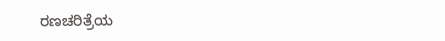ರಣಚರಿತ್ರೆಯ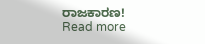ರಾಜಕಾರಣ!
Read more